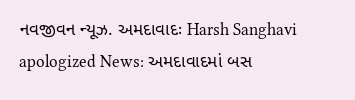નવજીવન ન્યૂઝ. અમદાવાદઃ Harsh Sanghavi apologized News: અમદાવાદમાં બસ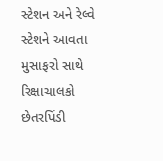સ્ટેશન અને રેલ્વે સ્ટેશને આવતા મુસાફરો સાથે રિક્ષાચાલકો છેતરપિંડી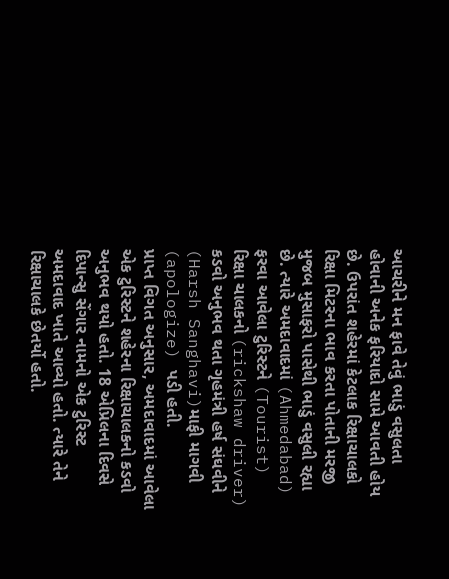આચરીને મન ફાવે તેવું ભાડું વસુલતા હોવાની અનેક ફરિયાદો સામે આવતી હોય છે. ઉપરાંત શહેરમાં કેટલાક રિક્ષાચાલકો રિક્ષા મિટરના ભાવ કરતા પોતાની મરજી મુજબ મુસાફરો પાસેથી ભાડું વસુલી રહ્યા છે. ત્યારે અમદાવાદમાં (Ahmedabad) ફરવા આવેલા ટુરિસ્ટને (Tourist) રિક્ષા ચાલકનો (rickshaw driver) કડવો અનુભવ થતા ગૃહમંત્રી હર્ષ સંઘવીને (Harsh Sanghavi)માફી માગવી (apologize) પડી હતી.
પ્રાપ્ત વિગત અનુસાર, અમદાવાદમાં આવેલા એક ટુરિસ્ટને શહેરના રિક્ષાચાલકનો કડવો અનુભવ થયો હતો. 18 એપ્રિલના દિવસે દિપાન્સુ સેંગાર નામનો એક ટુરિસ્ટ અમદાવાદ ખાતે આવ્યો હતો. ત્યારે તેને રિક્ષાચાલકે છેતર્યો હતો.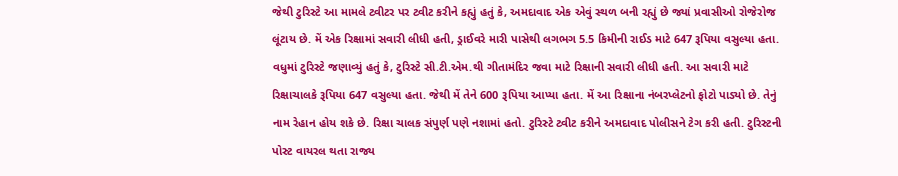જેથી ટુરિસ્ટે આ મામલે ટ્વીટર પર ટ્વીટ કરીને કહ્યું હતું કે, અમદાવાદ એક એવું સ્થળ બની રહ્યું છે જ્યાં પ્રવાસીઓ રોજેરોજ લૂંટાય છે. મેં એક રિક્ષામાં સવારી લીધી હતી, ડ્રાઈવરે મારી પાસેથી લગભગ 5.5 કિમીની રાઈડ માટે 647 રૂપિયા વસુલ્યા હતા.
વધુમાં ટુરિસ્ટે જણાવ્યું હતું કે, ટુરિસ્ટે સી.ટી.એમ.થી ગીતામંદિર જવા માટે રિક્ષાની સવારી લીધી હતી. આ સવારી માટે રિક્ષાચાલકે રૂપિયા 647 વસુલ્યા હતા. જેથી મેં તેને 600 રૂપિયા આપ્યા હતા. મેં આ રિક્ષાના નંબરપ્લેટનો ફોટો પાડ્યો છે. તેનું નામ રેહાન હોય શકે છે. રિક્ષા ચાલક સંપુર્ણ પણે નશામાં હતો. ટુરિસ્ટે ટ્વીટ કરીને અમદાવાદ પોલીસને ટેગ કરી હતી. ટુરિસ્ટની પોસ્ટ વાયરલ થતા રાજ્ય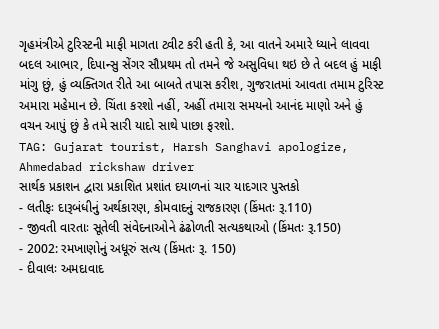ગૃહમંત્રીએ ટુરિસ્ટની માફી માગતા ટ્વીટ કરી હતી કે, આ વાતને અમારે ધ્યાને લાવવા બદલ આભાર, દિપાન્સુ સેંગર સૌપ્રથમ તો તમને જે અસુવિધા થઇ છે તે બદલ હું માફી માંગુ છું, હું વ્યક્તિગત રીતે આ બાબતે તપાસ કરીશ, ગુજરાતમાં આવતા તમામ ટુરિસ્ટ અમારા મહેમાન છે. ચિંતા કરશો નહીં, અહીં તમારા સમયનો આનંદ માણો અને હું વચન આપું છું કે તમે સારી યાદો સાથે પાછા ફરશો.
TAG: Gujarat tourist, Harsh Sanghavi apologize, Ahmedabad rickshaw driver
સાર્થક પ્રકાશન દ્વારા પ્રકાશિત પ્રશાંત દયાળનાં ચાર યાદગાર પુસ્તકો
- લતીફઃ દારૂબંધીનું અર્થકારણ, કોમવાદનું રાજકારણ (કિંમતઃ રૂ.110)
- જીવતી વારતાઃ સૂતેલી સંવેદનાઓને ઢંઢોળતી સત્યકથાઓ (કિંમતઃ રૂ.150)
- 2002: રમખાણોનું અધૂરું સત્ય (કિંમતઃ રૂ. 150)
- દીવાલઃ અમદાવાદ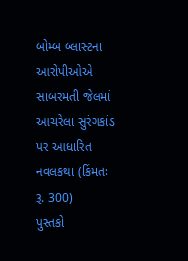બોમ્બ બ્લાસ્ટના આરોપીઓએ સાબરમતી જેલમાં આચરેલા સુરંગકાંડ પર આધારિત નવલકથા (કિંમતઃ રૂ. 300)
પુસ્તકો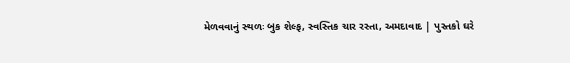મેળવવાનું સ્થળઃ બુક શેલ્ફ, સ્વસ્તિક ચાર રસ્તા, અમદાવાદ | પુસ્તકો ઘરે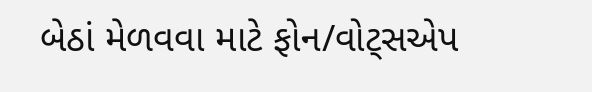બેઠાં મેળવવા માટે ફોન/વોટ્સએપ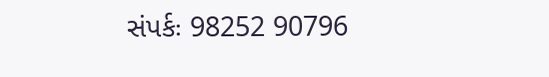સંપર્કઃ 98252 90796